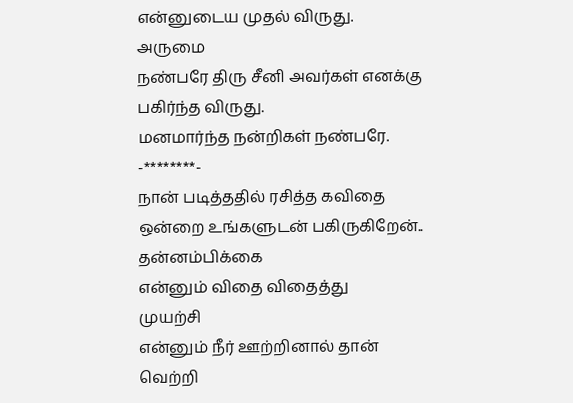என்னுடைய முதல் விருது.
அருமை
நண்பரே திரு சீனி அவர்கள் எனக்கு பகிர்ந்த விருது.
மனமார்ந்த நன்றிகள் நண்பரே.
-********-
நான் படித்ததில் ரசித்த கவிதை ஒன்றை உங்களுடன் பகிருகிறேன்..
தன்னம்பிக்கை
என்னும் விதை விதைத்து
முயற்சி
என்னும் நீர் ஊற்றினால் தான்
வெற்றி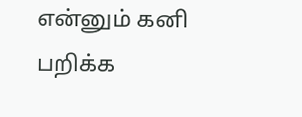என்னும் கனி பறிக்க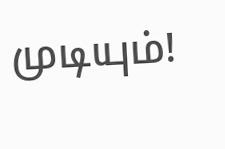முடியும்!